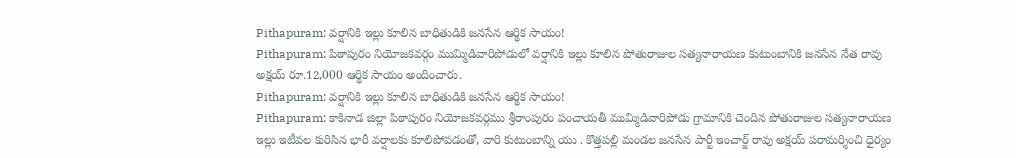Pithapuram: వర్షానికి ఇల్లు కూలిన బాధితుడికి జనసేన ఆర్థిక సాయం!
Pithapuram: పిఠాపురం నియోజకవర్గం ముమ్మిడివారిపోడులో వర్షానికి ఇల్లు కూలిన పోతురాజుల సత్యనారాయణ కుటుంబానికి జనసేన నేత రావు అక్షయ్ రూ.12,000 ఆర్థిక సాయం అందించారు.
Pithapuram: వర్షానికి ఇల్లు కూలిన బాధితుడికి జనసేన ఆర్థిక సాయం!
Pithapuram: కాకినాడ జిల్లా పిఠాపురం నియోజకవర్గము శ్రీరాంపురం పంచాయతీ ముమ్మిడివారిపోడు గ్రామానికి చెందిన పోతురాజుల సత్యనారాయణ ఇల్లు ఇటీవల కురిసిన భారీ వర్షాలకు కూలిపోవడంతో, వారి కుటుంబాన్ని యు . కొత్తపల్లి మండల జనసేన పార్టీ ఇంచార్జ్ రావు అక్షయ్ పరామర్శించి ధైర్యం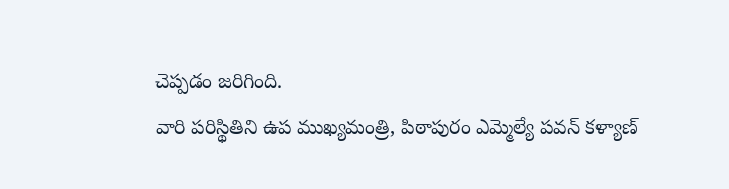చెప్పడం జరిగింది.
వారి పరిస్థితిని ఉప ముఖ్యమంత్రి, పిఠాపురం ఎమ్మెల్యే పవన్ కళ్యాణ్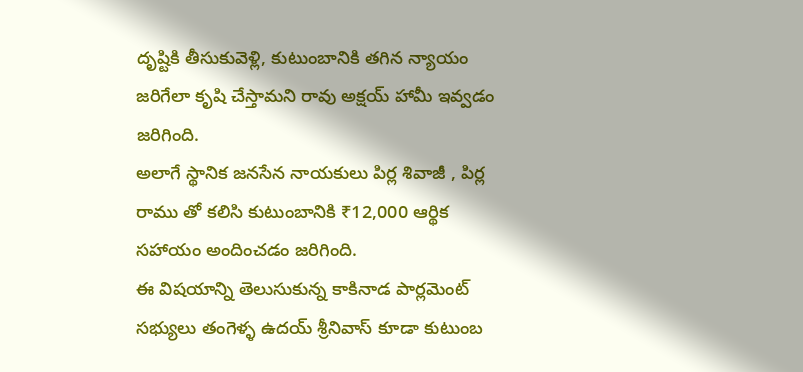దృష్టికి తీసుకువెళ్లి, కుటుంబానికి తగిన న్యాయం జరిగేలా కృషి చేస్తామని రావు అక్షయ్ హామీ ఇవ్వడం జరిగింది.
అలాగే స్థానిక జనసేన నాయకులు పిర్ల శివాజీ , పిర్ల రాము తో కలిసి కుటుంబానికి ₹12,000 ఆర్థిక సహాయం అందించడం జరిగింది.
ఈ విషయాన్ని తెలుసుకున్న కాకినాడ పార్లమెంట్ సభ్యులు తంగెళ్ళ ఉదయ్ శ్రీనివాస్ కూడా కుటుంబ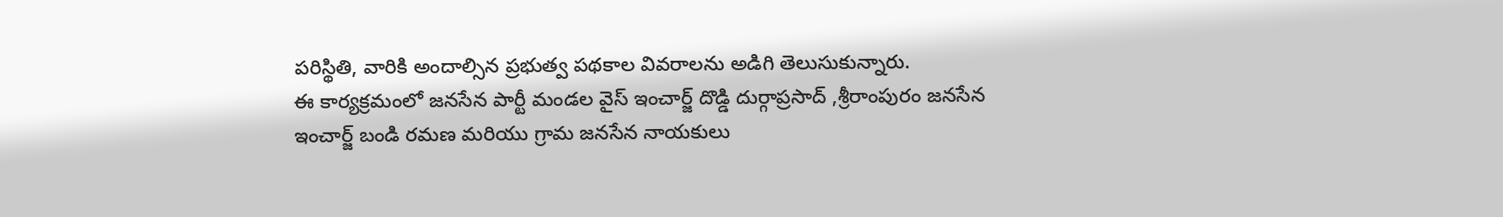పరిస్థితి, వారికి అందాల్సిన ప్రభుత్వ పథకాల వివరాలను అడిగి తెలుసుకున్నారు.
ఈ కార్యక్రమంలో జనసేన పార్టీ మండల వైస్ ఇంచార్జ్ దొడ్డి దుర్గాప్రసాద్ ,శ్రీరాంపురం జనసేన ఇంచార్జ్ బండి రమణ మరియు గ్రామ జనసేన నాయకులు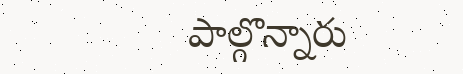పాల్గొన్నారు